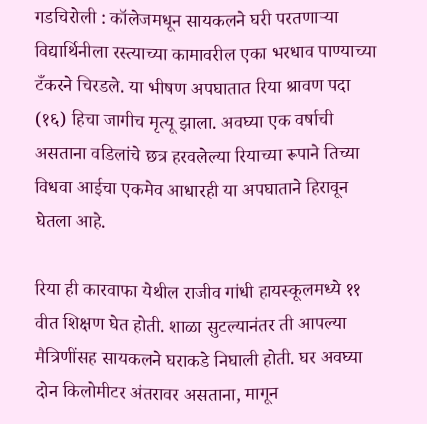गडचिरोली : कॉलेजमधून सायकलने घरी परतणाऱ्या विद्यार्थिनीला रस्त्याच्या कामावरील एका भरधाव पाण्याच्या टँकरने चिरडले. या भीषण अपघातात रिया श्रावण पदा (१६) हिचा जागीच मृत्यू झाला. अवघ्या एक वर्षाची असताना वडिलांचे छत्र हरवलेल्या रियाच्या रूपाने तिच्या विधवा आईचा एकमेव आधारही या अपघाताने हिरावून घेतला आहे.

रिया ही कारवाफा येथील राजीव गांधी हायस्कूलमध्ये ११ वीत शिक्षण घेत होती. शाळा सुटल्यानंतर ती आपल्या मैत्रिणींसह सायकलने घराकडे निघाली होती. घर अवघ्या दोन किलोमीटर अंतरावर असताना, मागून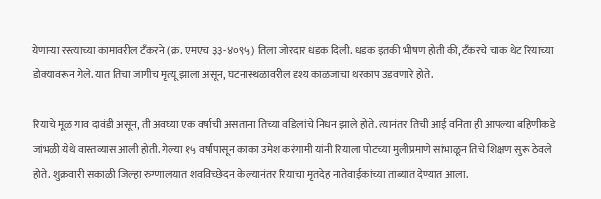येणाऱ्या रस्त्याच्या कामावरील टँकरने (क्र. एमएच ३३-४०९५) तिला जोरदार धडक दिली. धडक इतकी भीषण होती की, टँकरचे चाक थेट रियाच्या डोक्यावरून गेले. यात तिचा जागीच मृत्यू झाला असून, घटनास्थळावरील दृश्य काळजाचा थरकाप उडवणारे होते.

रियाचे मूळ गाव दावंडी असून, ती अवघ्या एक वर्षाची असताना तिच्या वडिलांचे निधन झाले होते. त्यानंतर तिची आई वनिता ही आपल्या बहिणीकडे जांभळी येथे वास्तव्यास आली होती. गेल्या १५ वर्षांपासून काका उमेश करंगामी यांनी रियाला पोटच्या मुलीप्रमाणे सांभाळून तिचे शिक्षण सुरू ठेवले होते. शुक्रवारी सकाळी जिल्हा रुग्णालयात शवविच्छेदन केल्यानंतर रियाचा मृतदेह नातेवाईकांच्या ताब्यात देण्यात आला.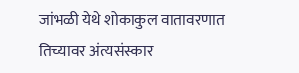जांभळी येथे शोकाकुल वातावरणात तिच्यावर अंत्यसंस्कार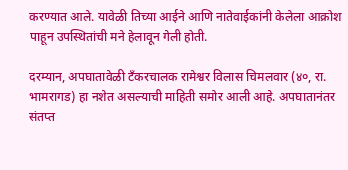करण्यात आले. यावेळी तिच्या आईने आणि नातेवाईकांनी केलेला आक्रोश पाहून उपस्थितांची मने हेलावून गेली होती.

दरम्यान, अपघातावेळी टँकरचालक रामेश्वर विलास चिमलवार (४०, रा. भामरागड) हा नशेत असल्याची माहिती समोर आली आहे. अपघातानंतर संतप्त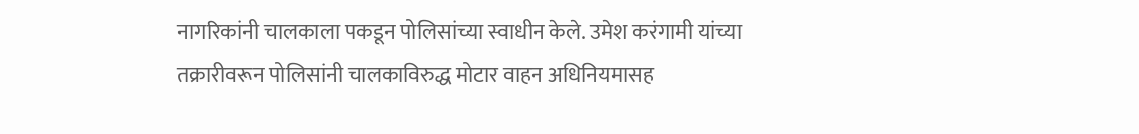नागरिकांनी चालकाला पकडून पोलिसांच्या स्वाधीन केले. उमेश करंगामी यांच्या तक्रारीवरून पोलिसांनी चालकाविरुद्ध मोटार वाहन अधिनियमासह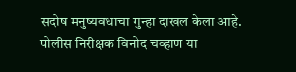सदोष मनुष्यवधाचा गुन्हा दाखल केला आहे. पोलीस निरीक्षक विनोद चव्हाण या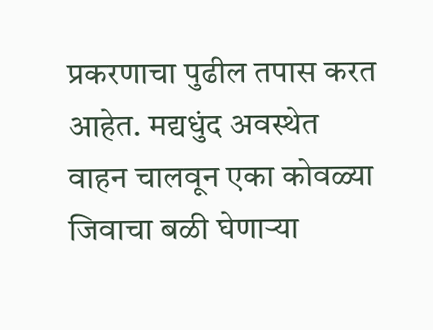प्रकरणाचा पुढील तपास करत आहेत. मद्यधुंद अवस्थेत वाहन चालवून एका कोवळ्या जिवाचा बळी घेणाऱ्या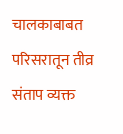चालकाबाबत परिसरातून तीव्र संताप व्यक्त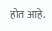होत आहे.